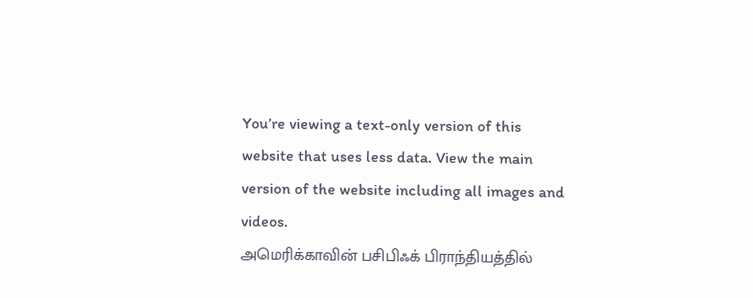You’re viewing a text-only version of this website that uses less data. View the main version of the website including all images and videos.
அமெரிக்காவின் பசிபிஃக் பிராந்தியத்தில்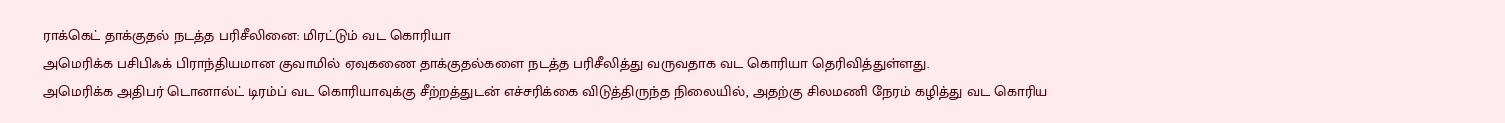ராக்கெட் தாக்குதல் நடத்த பரிசீலினை: மிரட்டும் வட கொரியா
அமெரிக்க பசிபிஃக் பிராந்தியமான குவாமில் ஏவுகணை தாக்குதல்களை நடத்த பரிசீலித்து வருவதாக வட கொரியா தெரிவித்துள்ளது.
அமெரிக்க அதிபர் டொனால்ட் டிரம்ப் வட கொரியாவுக்கு சீற்றத்துடன் எச்சரிக்கை விடுத்திருந்த நிலையில், அதற்கு சிலமணி நேரம் கழித்து வட கொரிய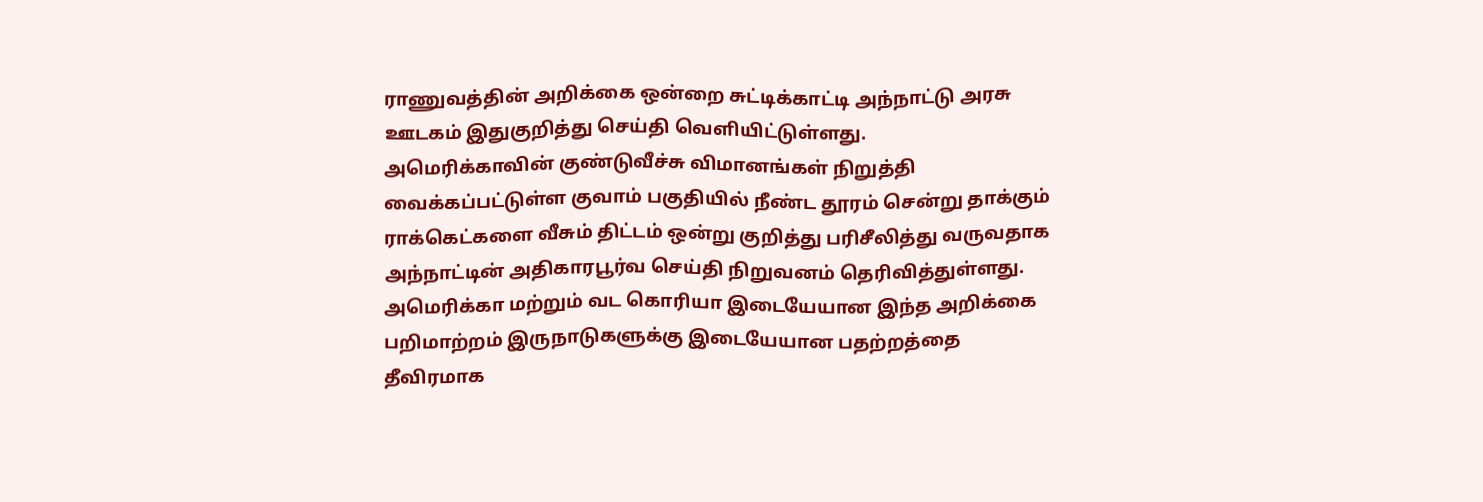ராணுவத்தின் அறிக்கை ஒன்றை சுட்டிக்காட்டி அந்நாட்டு அரசு ஊடகம் இதுகுறித்து செய்தி வெளியிட்டுள்ளது.
அமெரிக்காவின் குண்டுவீச்சு விமானங்கள் நிறுத்தி வைக்கப்பட்டுள்ள குவாம் பகுதியில் நீண்ட தூரம் சென்று தாக்கும் ராக்கெட்களை வீசும் திட்டம் ஒன்று குறித்து பரிசீலித்து வருவதாக அந்நாட்டின் அதிகாரபூர்வ செய்தி நிறுவனம் தெரிவித்துள்ளது.
அமெரிக்கா மற்றும் வட கொரியா இடையேயான இந்த அறிக்கை பறிமாற்றம் இருநாடுகளுக்கு இடையேயான பதற்றத்தை தீவிரமாக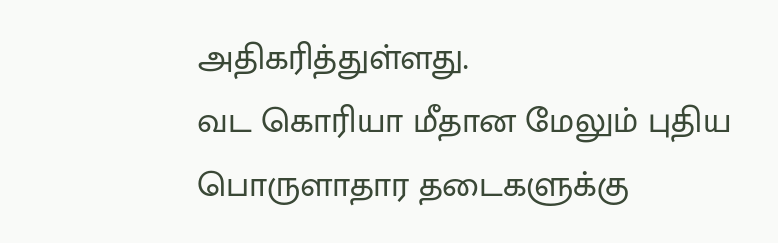அதிகரித்துள்ளது.
வட கொரியா மீதான மேலும் புதிய பொருளாதார தடைகளுக்கு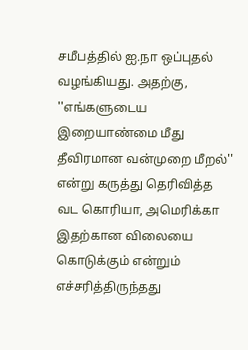சமீபத்தில் ஐ.நா ஒப்புதல் வழங்கியது. அதற்கு, ''எங்களுடைய இறையாண்மை மீது தீவிரமான வன்முறை மீறல்'' என்று கருத்து தெரிவித்த வட கொரியா, அமெரிக்கா இதற்கான விலையை கொடுக்கும் என்றும் எச்சரித்திருந்தது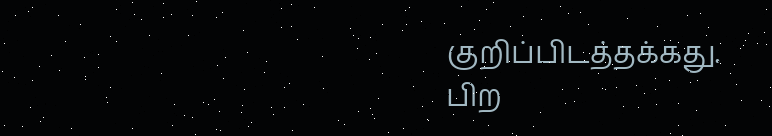குறிப்பிடத்தக்கது.
பிற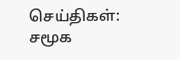செய்திகள்:
சமூக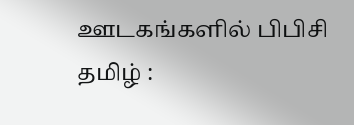ஊடகங்களில் பிபிசி தமிழ் :